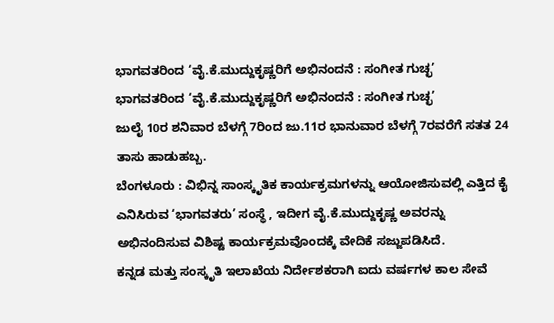ಭಾಗವತರಿಂದ ‘ವೈ.ಕೆ.ಮುದ್ದುಕೃಷ್ಣರಿಗೆ ಅಭಿನಂದನೆ : ಸಂಗೀತ ಗುಚ್ಛ’
ಭಾಗವತರಿಂದ ‘ವೈ.ಕೆ.ಮುದ್ದುಕೃಷ್ಣರಿಗೆ ಅಭಿನಂದನೆ : ಸಂಗೀತ ಗುಚ್ಛ’
ಜುಲೈ 10ರ ಶನಿವಾರ ಬೆಳಗ್ಗೆ 7ರಿಂದ ಜು.11ರ ಭಾನುವಾರ ಬೆಳಗ್ಗೆ 7ರವರೆಗೆ ಸತತ 24 ತಾಸು ಹಾಡುಹಬ್ಬ.
ಬೆಂಗಳೂರು : ವಿಭಿನ್ನ ಸಾಂಸ್ಕೃತಿಕ ಕಾರ್ಯಕ್ರಮಗಳನ್ನು ಆಯೋಜಿಸುವಲ್ಲಿ ಎತ್ತಿದ ಕೈ ಎನಿಸಿರುವ ‘ಭಾಗವತರು’ ಸಂಸ್ಥೆ , ಇದೀಗ ವೈ.ಕೆ.ಮುದ್ದುಕೃಷ್ಣ ಅವರನ್ನು ಅಭಿನಂದಿಸುವ ವಿಶಿಷ್ಟ ಕಾರ್ಯಕ್ರಮವೊಂದಕ್ಕೆ ವೇದಿಕೆ ಸಜ್ಜುಪಡಿಸಿದೆ.
ಕನ್ನಡ ಮತ್ತು ಸಂಸ್ಕೃತಿ ಇಲಾಖೆಯ ನಿರ್ದೇಶಕರಾಗಿ ಐದು ವರ್ಷಗಳ ಕಾಲ ಸೇವೆ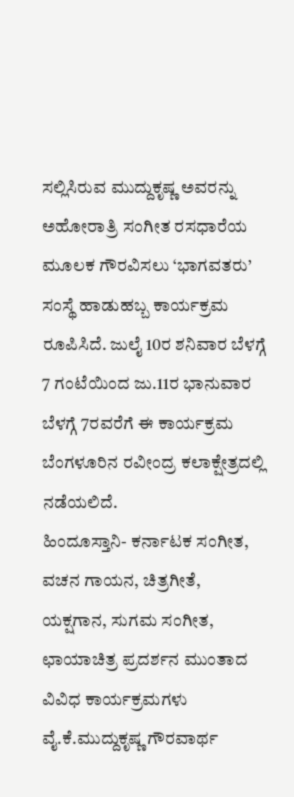ಸಲ್ಲಿಸಿರುವ ಮುದ್ದುಕೃಷ್ಣ ಅವರನ್ನು ಅಹೋರಾತ್ರಿ ಸಂಗೀತ ರಸಧಾರೆಯ ಮೂಲಕ ಗೌರವಿಸಲು ‘ಭಾಗವತರು’ ಸಂಸ್ಥೆ ಹಾಡುಹಬ್ಬ ಕಾರ್ಯಕ್ರಮ ರೂಪಿಸಿದೆ. ಜುಲೈ 10ರ ಶನಿವಾರ ಬೆಳಗ್ಗೆ 7 ಗಂಟೆಯಿಂದ ಜು.11ರ ಭಾನುವಾರ ಬೆಳಗ್ಗೆ 7ರವರೆಗೆ ಈ ಕಾರ್ಯಕ್ರಮ ಬೆಂಗಳೂರಿನ ರವೀಂದ್ರ ಕಲಾಕ್ಷೇತ್ರದಲ್ಲಿ ನಡೆಯಲಿದೆ.
ಹಿಂದೂಸ್ತಾನಿ- ಕರ್ನಾಟಕ ಸಂಗೀತ, ವಚನ ಗಾಯನ, ಚಿತ್ರಗೀತೆ, ಯಕ್ಷಗಾನ, ಸುಗಮ ಸಂಗೀತ, ಛಾಯಾಚಿತ್ರ ಪ್ರದರ್ಶನ ಮುಂತಾದ ವಿವಿಧ ಕಾರ್ಯಕ್ರಮಗಳು ವೈ.ಕೆ.ಮುದ್ದುಕೃಷ್ಣ ಗೌರವಾರ್ಥ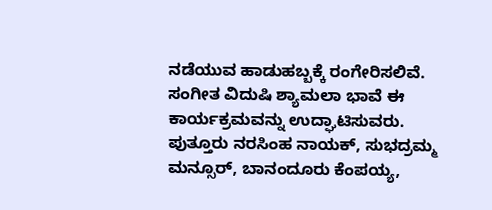ನಡೆಯುವ ಹಾಡುಹಬ್ಬಕ್ಕೆ ರಂಗೇರಿಸಲಿವೆ. ಸಂಗೀತ ವಿದುಷಿ ಶ್ಯಾಮಲಾ ಭಾವೆ ಈ ಕಾರ್ಯಕ್ರಮವನ್ನು ಉದ್ಘಾಟಿಸುವರು.
ಪುತ್ತೂರು ನರಸಿಂಹ ನಾಯಕ್, ಸುಭದ್ರಮ್ಮ ಮನ್ಸೂರ್, ಬಾನಂದೂರು ಕೆಂಪಯ್ಯ,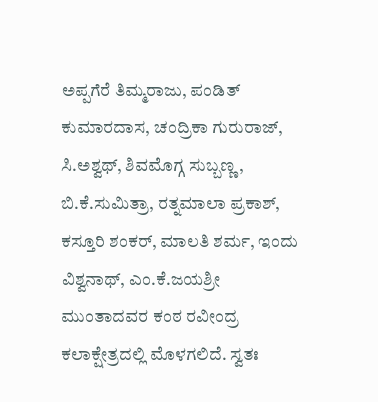ಅಪ್ಪಗೆರೆ ತಿಮ್ಮರಾಜು, ಪಂಡಿತ್ ಕುಮಾರದಾಸ, ಚಂದ್ರಿಕಾ ಗುರುರಾಜ್, ಸಿ.ಅಶ್ವಥ್, ಶಿವಮೊಗ್ಗ ಸುಬ್ಬಣ್ಣ, ಬಿ.ಕೆ.ಸುಮಿತ್ರಾ, ರತ್ನಮಾಲಾ ಪ್ರಕಾಶ್, ಕಸ್ತೂರಿ ಶಂಕರ್, ಮಾಲತಿ ಶರ್ಮ, ಇಂದು ವಿಶ್ವನಾಥ್, ಎಂ.ಕೆ.ಜಯಶ್ರೀ ಮುಂತಾದವರ ಕಂಠ ರವೀಂದ್ರ ಕಲಾಕ್ಷೇತ್ರದಲ್ಲಿ ಮೊಳಗಲಿದೆ. ಸ್ವತಃ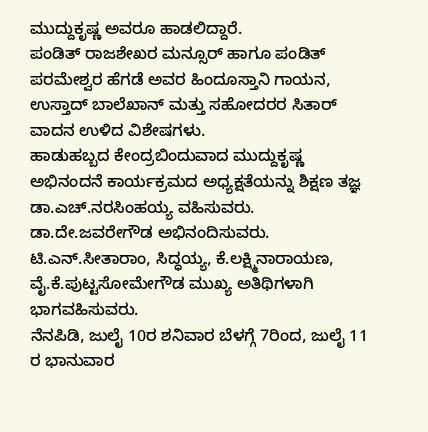ಮುದ್ದುಕೃಷ್ಣ ಅವರೂ ಹಾಡಲಿದ್ದಾರೆ.
ಪಂಡಿತ್ ರಾಜಶೇಖರ ಮನ್ಸೂರ್ ಹಾಗೂ ಪಂಡಿತ್ ಪರಮೇಶ್ವರ ಹೆಗಡೆ ಅವರ ಹಿಂದೂಸ್ತಾನಿ ಗಾಯನ, ಉಸ್ತಾದ್ ಬಾಲೆಖಾನ್ ಮತ್ತು ಸಹೋದರರ ಸಿತಾರ್ ವಾದನ ಉಳಿದ ವಿಶೇಷಗಳು.
ಹಾಡುಹಬ್ಬದ ಕೇಂದ್ರಬಿಂದುವಾದ ಮುದ್ದುಕೃಷ್ಣ ಅಭಿನಂದನೆ ಕಾರ್ಯಕ್ರಮದ ಅಧ್ಯಕ್ಷತೆಯನ್ನು ಶಿಕ್ಷಣ ತಜ್ಞ ಡಾ.ಎಚ್.ನರಸಿಂಹಯ್ಯ ವಹಿಸುವರು. ಡಾ.ದೇ.ಜವರೇಗೌಡ ಅಭಿನಂದಿಸುವರು. ಟಿ.ಎನ್.ಸೀತಾರಾಂ, ಸಿದ್ಧಯ್ಯ, ಕೆ.ಲಕ್ಷ್ಮಿನಾರಾಯಣ, ವೈ.ಕೆ.ಪುಟ್ಟಸೋಮೇಗೌಡ ಮುಖ್ಯ ಅತಿಥಿಗಳಾಗಿ ಭಾಗವಹಿಸುವರು.
ನೆನಪಿಡಿ, ಜುಲೈ 10ರ ಶನಿವಾರ ಬೆಳಗ್ಗೆ 7ರಿಂದ, ಜುಲೈ 11 ರ ಭಾನುವಾರ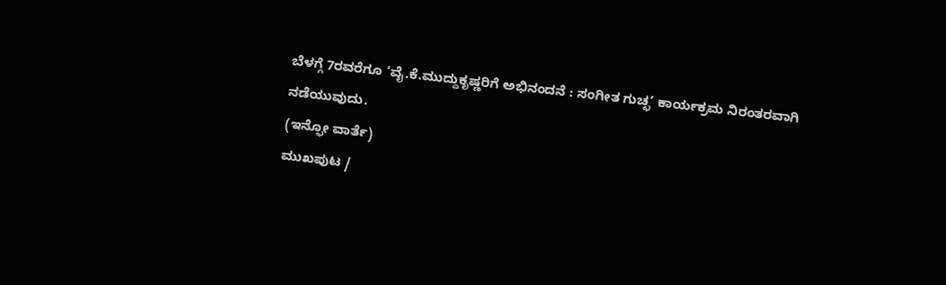ಬೆಳಗ್ಗೆ 7ರವರೆಗೂ ‘ವೈ.ಕೆ.ಮುದ್ದುಕೃಷ್ಣರಿಗೆ ಅಭಿನಂದನೆ : ಸಂಗೀತ ಗುಚ್ಛ’ ಕಾರ್ಯಕ್ರಮ ನಿರಂತರವಾಗಿ ನಡೆಯುವುದು.
(ಇನ್ಫೋ ವಾರ್ತೆ)
ಮುಖಪುಟ /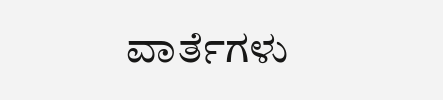ವಾರ್ತೆಗಳು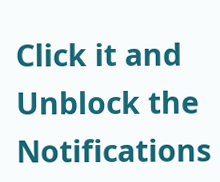Click it and Unblock the Notifications